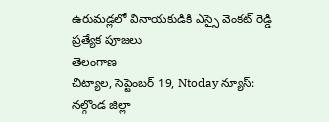ఉరుమడ్లలో వినాయకుడికి ఎస్సై వెంకట్ రెడ్డి ప్రత్యేక పూజలు
తెలంగాణ
చిట్యాల, సెప్టెంబర్ 19, Ntoday న్యూస్: నల్గొండ జిల్లా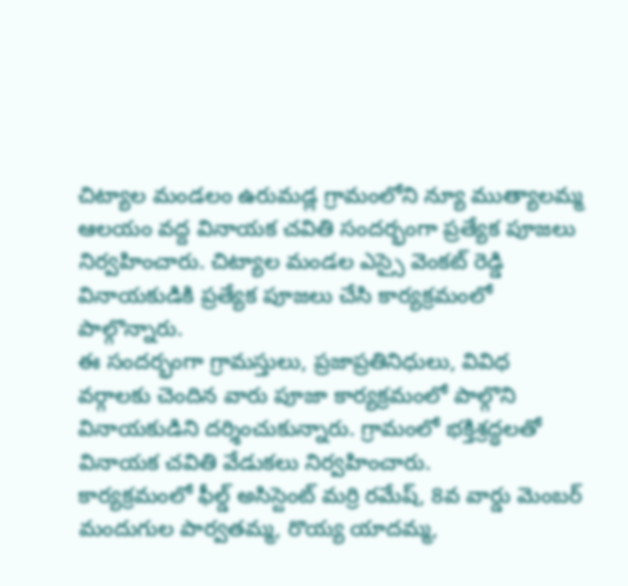చిట్యాల మండలం ఉరుమడ్ల గ్రామంలోని న్యూ ముత్యాలమ్మ ఆలయం వద్ద వినాయక చవితి సందర్భంగా ప్రత్యేక పూజలు నిర్వహించారు. చిట్యాల మండల ఎస్సై వెంకట్ రెడ్డి వినాయకుడికి ప్రత్యేక పూజలు చేసి కార్యక్రమంలో పాల్గొన్నారు.
ఈ సందర్భంగా గ్రామస్తులు, ప్రజాప్రతినిధులు, వివిధ వర్గాలకు చెందిన వారు పూజా కార్యక్రమంలో పాల్గొని వినాయకుడిని దర్శించుకున్నారు. గ్రామంలో భక్తిశ్రద్ధలతో వినాయక చవితి వేడుకలు నిర్వహించారు.
కార్యక్రమంలో ఫీల్డ్ అసిస్టెంట్ మర్రి రమేష్, 8వ వార్డు మెంబర్ మందుగుల పార్వతమ్మ, రొయ్య యాదమ్మ,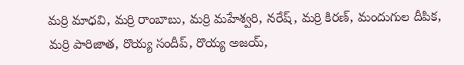మర్రి మాధవి, మర్రి రాంబాబు, మర్రి మహేశ్వరి, నరేష్, మర్రి కిరణ్, మందుగుల దీపిక, మర్రి పారిజాత, రొయ్య సందీప్, రొయ్య అజయ్,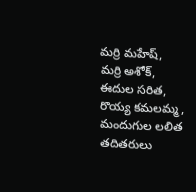మర్రి మహేష్, మర్రి అశోక్, ఈదుల సరిత, రొయ్య కమలమ్మ, మందుగుల లలిత తదితరులు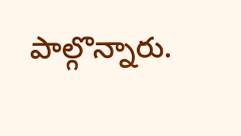పాల్గొన్నారు.